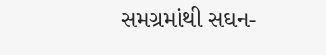સમગ્રમાંથી સઘન-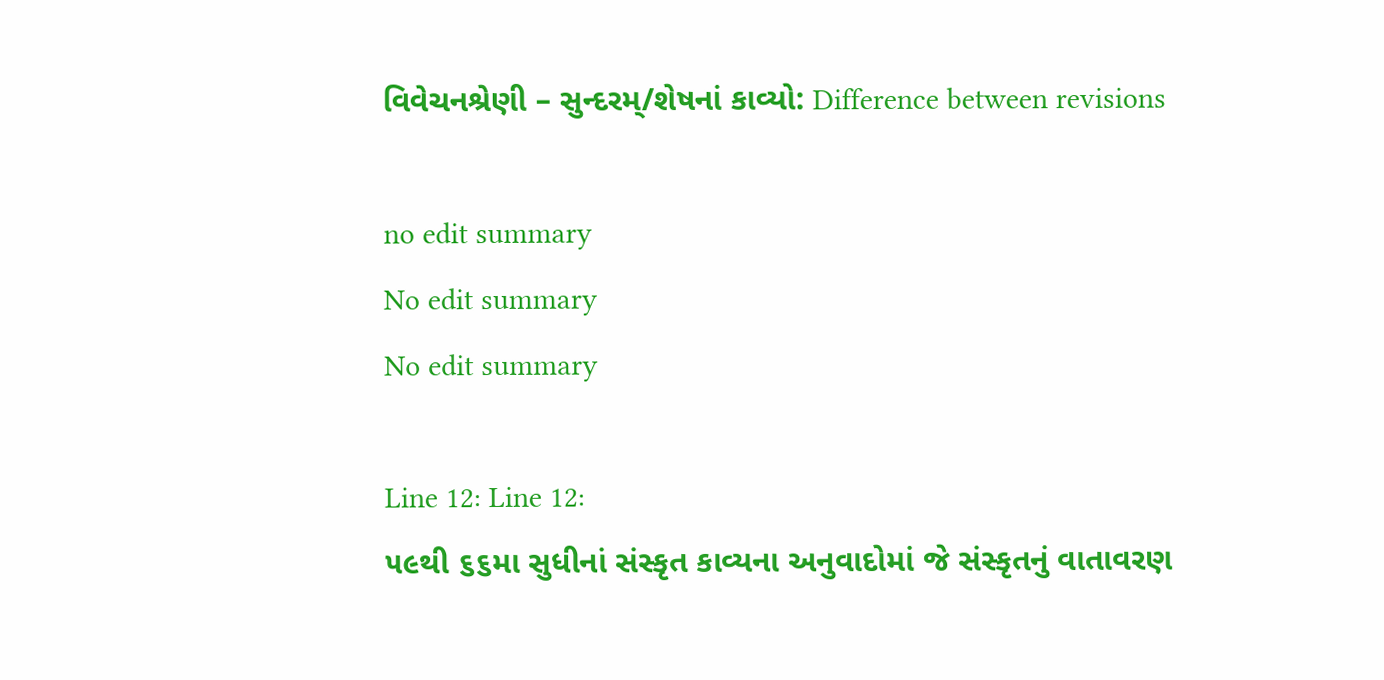વિવેચનશ્રેણી – સુન્દરમ્‌/શેષનાં કાવ્યો: Difference between revisions

no edit summary
No edit summary
No edit summary

Line 12: Line 12:
૫૯થી ૬૬મા સુધીનાં સંસ્કૃત કાવ્યના અનુવાદોમાં જે સંસ્કૃતનું વાતાવરણ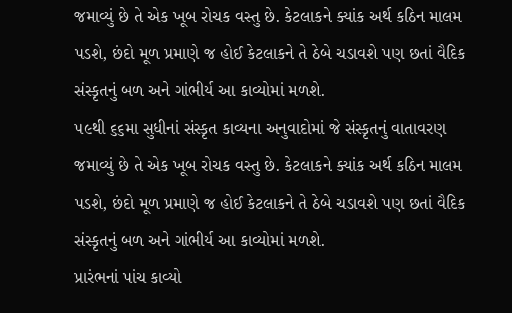જમાવ્યું છે તે એક ખૂબ રોચક વસ્તુ છે. કેટલાકને ક્યાંક અર્થ કઠિન માલમ પડશે, છંદો મૂળ પ્રમાણે જ હોઈ કેટલાકને તે ઠેબે ચડાવશે પણ છતાં વૈદિક સંસ્કૃતનું બળ અને ગાંભીર્ય આ કાવ્યોમાં મળશે.
૫૯થી ૬૬મા સુધીનાં સંસ્કૃત કાવ્યના અનુવાદોમાં જે સંસ્કૃતનું વાતાવરણ જમાવ્યું છે તે એક ખૂબ રોચક વસ્તુ છે. કેટલાકને ક્યાંક અર્થ કઠિન માલમ પડશે, છંદો મૂળ પ્રમાણે જ હોઈ કેટલાકને તે ઠેબે ચડાવશે પણ છતાં વૈદિક સંસ્કૃતનું બળ અને ગાંભીર્ય આ કાવ્યોમાં મળશે.
પ્રારંભનાં પાંચ કાવ્યો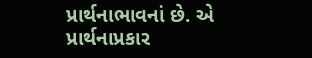પ્રાર્થનાભાવનાં છે. એ પ્રાર્થનાપ્રકાર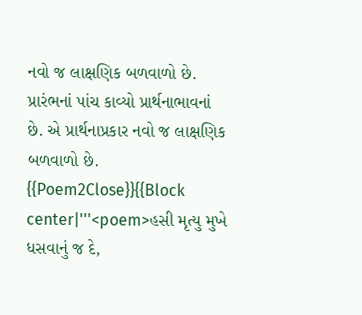નવો જ લાક્ષણિક બળવાળો છે.
પ્રારંભનાં પાંચ કાવ્યો પ્રાર્થનાભાવનાં છે. એ પ્રાર્થનાપ્રકાર નવો જ લાક્ષણિક બળવાળો છે.
{{Poem2Close}}{{Block center|'''<poem>હસી મૃત્યુ મુખે ધસવાનું જ દે,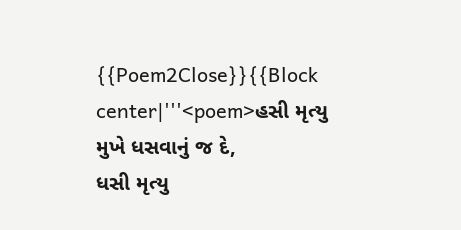{{Poem2Close}}{{Block center|'''<poem>હસી મૃત્યુ મુખે ધસવાનું જ દે,
ધસી મૃત્યુ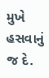મુખે હસવાનું જ દે.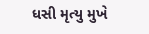ધસી મૃત્યુ મુખે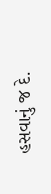હસવાનું જ દે.